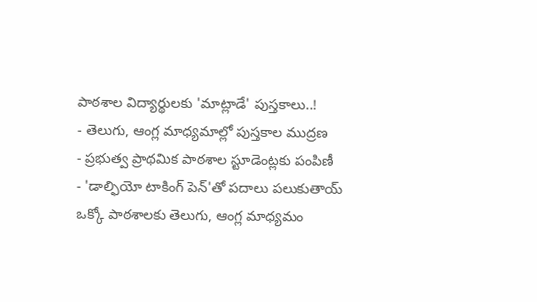పాఠశాల విద్యార్థులకు 'మాట్లాడే' పుస్తకాలు..!
- తెలుగు, ఆంగ్ల మాధ్యమాల్లో పుస్తకాల ముద్రణ
- ప్రభుత్వ ప్రాథమిక పాఠశాల స్టూడెంట్లకు పంపిణీ
- 'డాల్ఫియో టాకింగ్ పెన్'తో పదాలు పలుకుతాయ్
ఒక్కో పాఠశాలకు తెలుగు, ఆంగ్ల మాధ్యమం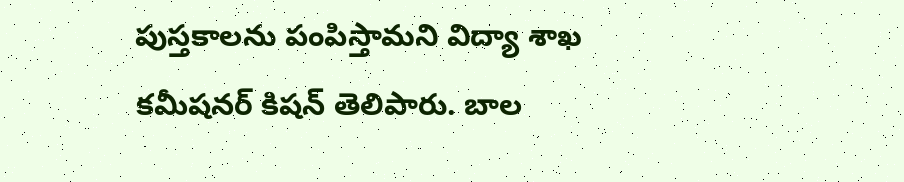పుస్తకాలను పంపిస్తామని విద్యా శాఖ కమీషనర్ కిషన్ తెలిపారు. బాల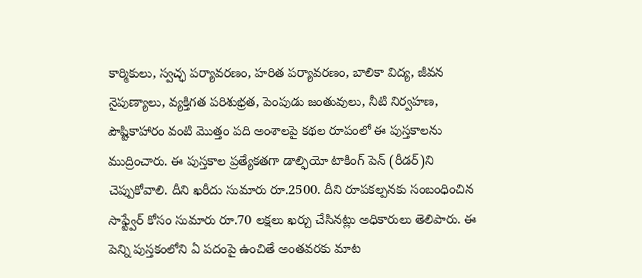కార్మికులు, స్వచ్ఛ పర్యావరణం, హరిత పర్యావరణం, బాలికా విద్య, జీవన నైపుణ్యాలు, వ్యక్తిగత పరిశుభ్రత, పెంపుడు జంతువులు, నీటి నిర్వహణ, పౌష్టికాహారం వంటి మొత్తం పది అంశాలపై కథల రూపంలో ఈ పుస్తకాలను ముద్రించారు. ఈ పుస్తకాల ప్రత్యేకతగా డాల్ఫియో టాకింగ్ పెన్ (రీడర్)ని చెప్పుకోవాలి. దీని ఖరీదు సుమారు రూ.2500. దీని రూపకల్పనకు సంబంధించిన సాఫ్ట్వేర్ కోసం సుమారు రూ.70 లక్షలు ఖర్చు చేసినట్లు అధికారులు తెలిపారు. ఈ పెన్ని పుస్తకంలోని ఏ పదంపై ఉంచితే అంతవరకు మాట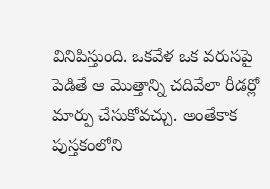వినిపిస్తుంది. ఒకవేళ ఒక వరుసపై పెడితే ఆ మొత్తాన్ని చదివేలా రీడర్లో మార్పు చేసుకోవచ్చు. అంతేకాక పుస్తకంలోని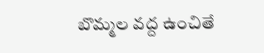బొమ్మల వద్ద ఉంచితే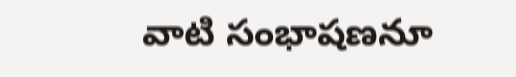వాటి సంభాషణనూ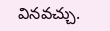వినవచ్చు.